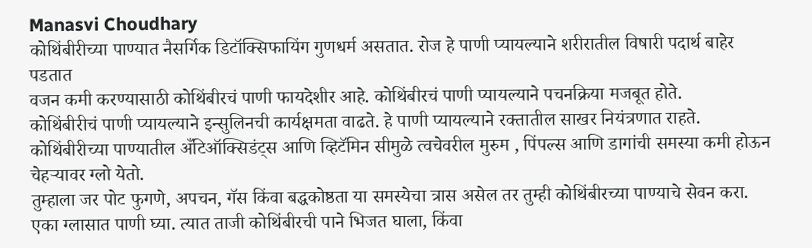Manasvi Choudhary
कोथिंबीरीच्या पाण्यात नैसर्गिक डिटॉक्सिफायिंग गुणधर्म असतात. रोज हे पाणी प्यायल्याने शरीरातील विषारी पदार्थ बाहेर पडतात
वजन कमी करण्यासाठी कोथिंबीरचं पाणी फायदेशीर आहे. कोथिंबीरचं पाणी प्यायल्याने पचनक्रिया मजबूत होते.
कोथिंबीरीचं पाणी प्यायल्याने इन्सुलिनची कार्यक्षमता वाढते. हे पाणी प्यायल्याने रक्तातील साखर नियंत्रणात राहते.
कोथिंबीरीच्या पाण्यातील अँटिऑक्सिडंट्स आणि व्हिटॅमिन सीमुळे त्वचेवरील मुरुम , पिंपल्स आणि डागांची समस्या कमी होऊन चेहऱ्यावर ग्लो येतो.
तुम्हाला जर पोट फुगणे, अपचन, गॅस किंवा बद्धकोष्ठता या समस्येचा त्रास असेल तर तुम्ही कोथिंबीरच्या पाण्याचे सेवन करा.
एका ग्लासात पाणी घ्या. त्यात ताजी कोथिंबीरची पाने भिजत घाला, किंवा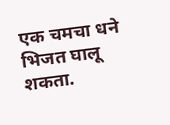एक चमचा धने भिजत घालू शकता.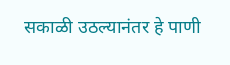सकाळी उठल्यानंतर हे पाणी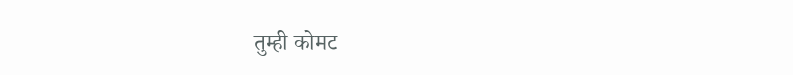तुम्ही कोमट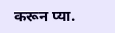करून प्या.